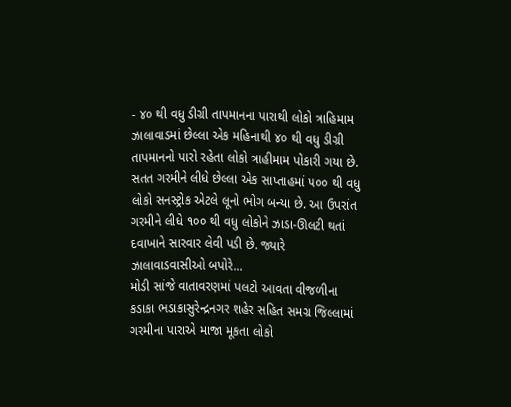- ૪૦ થી વધુ ડીગ્રી તાપમાનના પારાથી લોકો ત્રાહિમામ
ઝાલાવાડમાં છેલ્લા એક મહિનાથી ૪૦ થી વધુ ડીગ્રી તાપમાનનો પારો રહેતા લોકો ત્રાહીમામ પોકારી ગયા છે. સતત ગરમીને લીધે છેલ્લા એક સાપ્તાહમાં ૫૦૦ થી વધુ લોકો સનસ્ટ્રોક એટલે લૂનો ભોગ બન્યા છે. આ ઉપરાંત ગરમીને લીધે ૧૦૦ થી વધુ લોકોને ઝાડા-ઊલટી થતાં દવાખાને સારવાર લેવી પડી છે. જ્યારે ઝાલાવાડવાસીઓ બપોરે...
મોડી સાંજે વાતાવરણમાં પલટો આવતા વીજળીના કડાકા ભડાકાસુરેન્દ્રનગર શહેર સહિત સમગ્ર જિલ્લામાં ગરમીના પારાએ માજા મૂકતા લોકો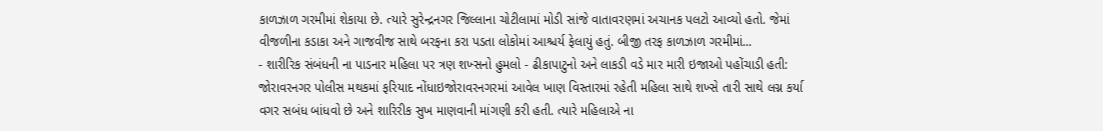કાળઝાળ ગરમીમાં શેકાયા છે. ત્યારે સુરેન્દ્રનગર જિલ્લાના ચોટીલામાં મોડી સાંજે વાતાવરણમાં અચાનક પલટો આવ્યો હતો. જેમાં વીજળીના કડાકા અને ગાજવીજ સાથે બરફના કરા પડતા લોકોમાં આશ્ચર્ય ફેલાયું હતું. બીજી તરફ કાળઝાળ ગરમીમાં...
- શારીરિક સંબંધની ના પાડનાર મહિલા પર ત્રણ શખ્સનો હુમલો - ઢીકાપાટુનો અને લાકડી વડે માર મારી ઇજાઓ પહોંચાડી હતી: જોરાવરનગર પોલીસ મથકમાં ફરિયાદ નોંધાઇજોરાવરનગરમાં આવેલ ખાણ વિસ્તારમાં રહેતી મહિલા સાથે શખ્સે તારી સાથે લગ્ન કર્યા વગર સબંધ બાંધવો છે અને શારિરીક સુખ માણવાની માંગણી કરી હતી. ત્યારે મહિલાએ ના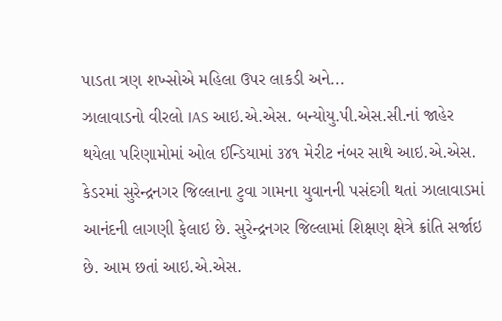પાડતા ત્રણ શખ્સોએ મહિલા ઉપર લાકડી અને...
ઝાલાવાડનો વીરલો IAS આઇ.એ.એસ. બન્યોયુ.પી.એસ.સી.નાં જાહેર થયેલા પરિણામોમાં ઓલ ઈન્ડિયામાં ૩૪૧ મેરીટ નંબર સાથે આઇ.એ.એસ. કેડરમાં સુરેન્દ્રનગર જિલ્લાના ટુવા ગામના યુવાનની પસંદગી થતાં ઝાલાવાડમાં આનંદની લાગણી ફેલાઇ છે. સુરેન્દ્રનગર જિલ્લામાં શિક્ષણ ક્ષેત્રે ક્રાંતિ સર્જાઇ છે. આમ છતાં આઇ.એ.એસ.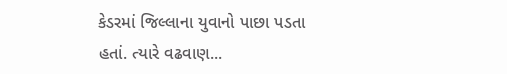કેડરમાં જિલ્લાના યુવાનો પાછા પડતા હતાં. ત્યારે વઢવાણ...